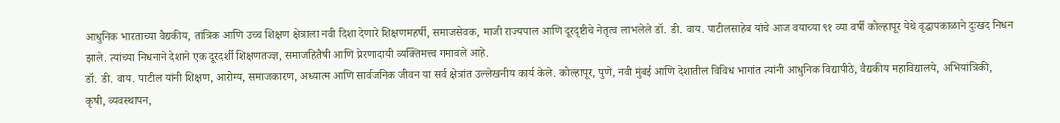आधुनिक भारताच्या वैद्यकीय, तांत्रिक आणि उच्च शिक्षण क्षेत्राला नवी दिशा देणारे शिक्षणमहर्षी, समाजसेवक, माजी राज्यपाल आणि दूरदृष्टीचे नेतृत्व लाभलेले डॉ. डी. वाय. पाटीलसाहेब यांचे आज वयाच्या ९१ व्या वर्षी कोल्हापूर येथे वृद्धापकाळाने दुःखद निधन झाले. त्यांच्या निधनाने देशाने एक दूरदर्शी शिक्षणतज्ज्ञ, समाजहितैषी आणि प्रेरणादायी व्यक्तिमत्त्व गमावले आहे.
डॉ. डी. वाय. पाटील यांनी शिक्षण, आरोग्य, समाजकारण, अध्यात्म आणि सार्वजनिक जीवन या सर्व क्षेत्रांत उल्लेखनीय कार्य केले. कोल्हापूर, पुणे, नवी मुंबई आणि देशातील विविध भागांत त्यांनी आधुनिक विद्यापीठे, वैद्यकीय महाविद्यालये, अभियांत्रिकी, कृषी, व्यवस्थापन,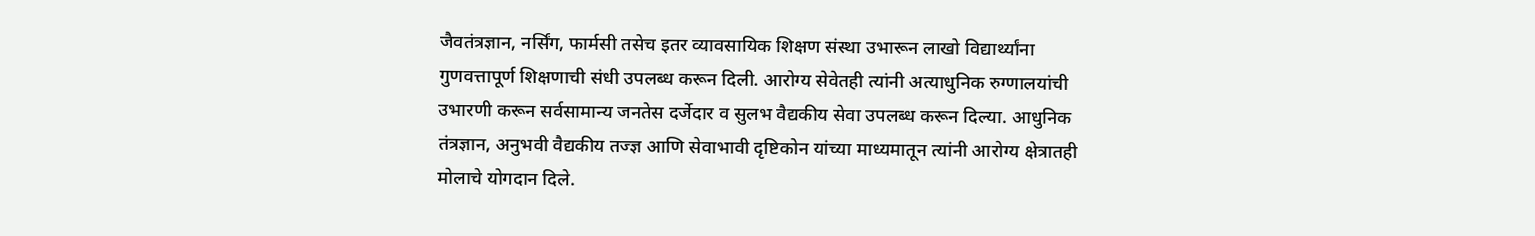जैवतंत्रज्ञान, नर्सिंग, फार्मसी तसेच इतर व्यावसायिक शिक्षण संस्था उभारून लाखो विद्यार्थ्यांना गुणवत्तापूर्ण शिक्षणाची संधी उपलब्ध करून दिली. आरोग्य सेवेतही त्यांनी अत्याधुनिक रुग्णालयांची उभारणी करून सर्वसामान्य जनतेस दर्जेदार व सुलभ वैद्यकीय सेवा उपलब्ध करून दिल्या. आधुनिक तंत्रज्ञान, अनुभवी वैद्यकीय तज्ज्ञ आणि सेवाभावी दृष्टिकोन यांच्या माध्यमातून त्यांनी आरोग्य क्षेत्रातही मोलाचे योगदान दिले.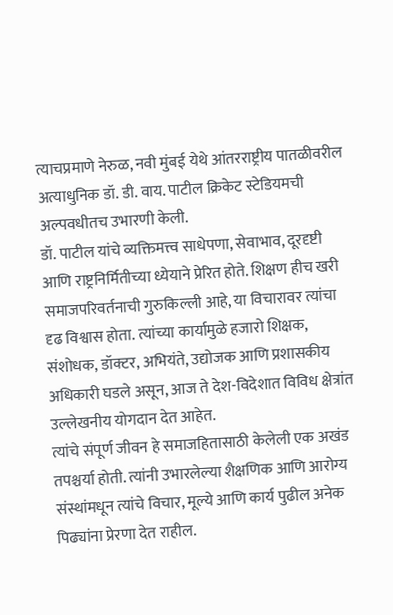त्याचप्रमाणे नेरुळ, नवी मुंबई येथे आंतरराष्ट्रीय पातळीवरील अत्याधुनिक डॉ. डी. वाय. पाटील क्रिकेट स्टेडियमची अल्पवधीतच उभारणी केली.
डॉ. पाटील यांचे व्यक्तिमत्त्व साधेपणा, सेवाभाव, दूरदृष्टी आणि राष्ट्रनिर्मितीच्या ध्येयाने प्रेरित होते. शिक्षण हीच खरी समाजपरिवर्तनाची गुरुकिल्ली आहे, या विचारावर त्यांचा दृढ विश्वास होता. त्यांच्या कार्यामुळे हजारो शिक्षक, संशोधक, डॉक्टर, अभियंते, उद्योजक आणि प्रशासकीय अधिकारी घडले असून, आज ते देश-विदेशात विविध क्षेत्रांत उल्लेखनीय योगदान देत आहेत.
त्यांचे संपूर्ण जीवन हे समाजहितासाठी केलेली एक अखंड तपश्चर्या होती. त्यांनी उभारलेल्या शैक्षणिक आणि आरोग्य संस्थांमधून त्यांचे विचार, मूल्ये आणि कार्य पुढील अनेक पिढ्यांना प्रेरणा देत राहील.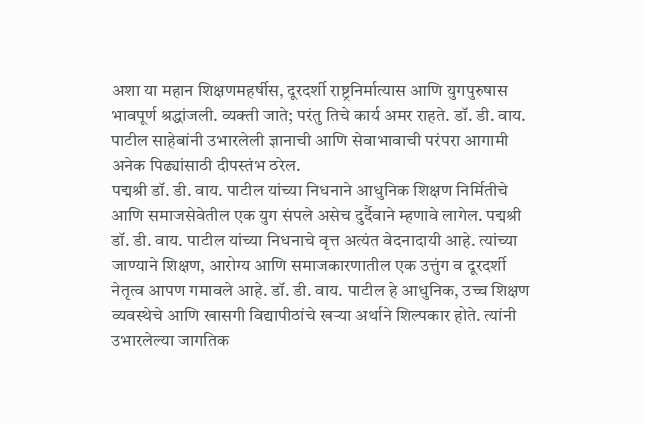अशा या महान शिक्षणमहर्षीस, दूरदर्शी राष्ट्रनिर्मात्यास आणि युगपुरुषास भावपूर्ण श्रद्धांजली. व्यक्ती जाते; परंतु तिचे कार्य अमर राहते. डॉ. डी. वाय. पाटील साहेबांनी उभारलेली ज्ञानाची आणि सेवाभावाची परंपरा आगामी अनेक पिढ्यांसाठी दीपस्तंभ ठरेल.
पद्मश्री डॉ. डी. वाय. पाटील यांच्या निधनाने आधुनिक शिक्षण निर्मितीचे आणि समाजसेवेतील एक युग संपले असेच दुर्दैवाने म्हणावे लागेल. पद्मश्री डॉ. डी. वाय. पाटील यांच्या निधनाचे वृत्त अत्यंत वेदनादायी आहे. त्यांच्या जाण्याने शिक्षण, आरोग्य आणि समाजकारणातील एक उत्तुंग व दूरदर्शी नेतृत्व आपण गमावले आहे. डॉ. डी. वाय. पाटील हे आधुनिक, उच्च शिक्षण व्यवस्थेचे आणि खासगी विद्यापीठांचे खऱ्या अर्थाने शिल्पकार होते. त्यांनी उभारलेल्या जागतिक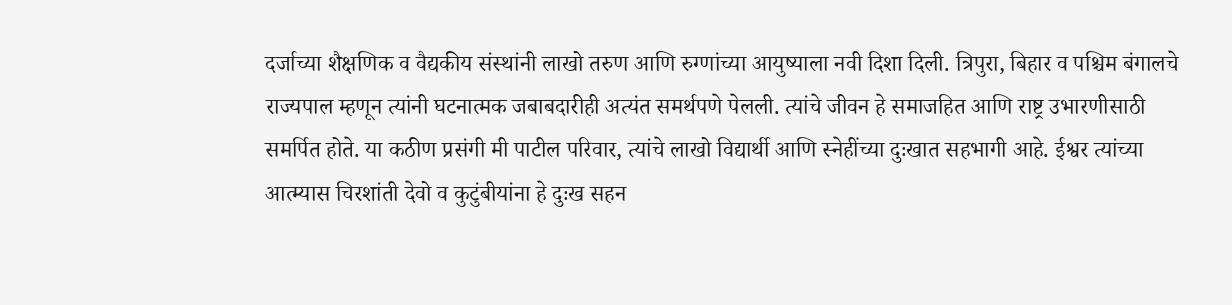दर्जाच्या शैक्षणिक व वैद्यकीय संस्थांनी लाखो तरुण आणि रुग्णांच्या आयुष्याला नवी दिशा दिली. त्रिपुरा, बिहार व पश्चिम बंगालचे राज्यपाल म्हणून त्यांनी घटनात्मक जबाबदारीही अत्यंत समर्थपणे पेलली. त्यांचे जीवन हे समाजहित आणि राष्ट्र उभारणीसाठी समर्पित होते. या कठीण प्रसंगी मी पाटील परिवार, त्यांचे लाखो विद्यार्थी आणि स्नेहींच्या दुःखात सहभागी आहे. ईश्वर त्यांच्या आत्म्यास चिरशांती देवो व कुटुंबीयांना हे दुःख सहन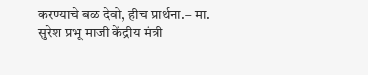करण्याचे बळ देवो, हीच प्रार्थना.– मा. सुरेश प्रभू माजी केंद्रीय मंत्री